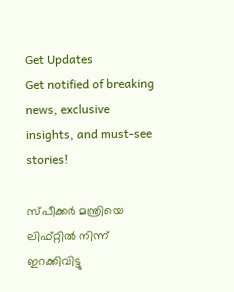Get Updates
Get notified of breaking news, exclusive insights, and must-see stories!

സ്പീക്കര്‍ മന്ത്രിയെ ലിഫ്റ്റില്‍ നിന്ന് ഇറക്കിവിട്ടു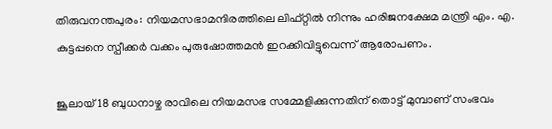തിരുവനന്തപുരം: നിയമസഭാമന്ദിരത്തിലെ ലിഫ്റ്റില്‍ നിന്നും ഹരിജനക്ഷേമ മന്ത്രി എം. എ. കുട്ടപ്പനെ സ്പീക്കര്‍ വക്കം പുരുഷോത്തമന്‍ ഇറക്കിവിട്ടുവെന്ന് ആരോപണം.

ജൂലായ് 18 ബുധനാഴ്ച രാവിലെ നിയമസഭ സമ്മേളിക്കുന്നതിന് തൊട്ട് മുമ്പാണ് സംഭവം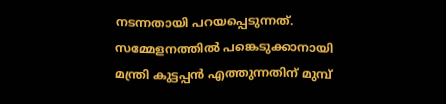നടന്നതായി പറയപ്പെടുന്നത്. സമ്മേളനത്തില്‍ പങ്കെടുക്കാനായി മന്ത്രി കുട്ടപ്പന്‍ എത്തുന്നതിന് മുമ്പ്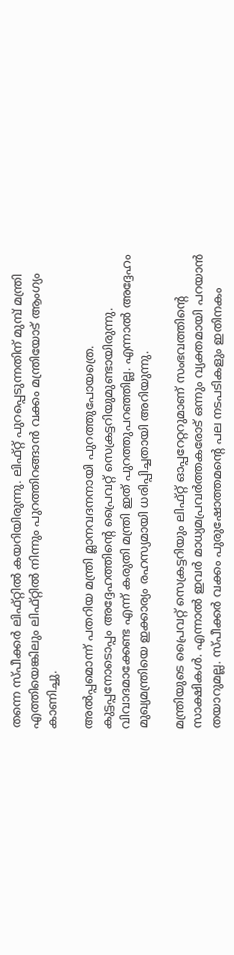തന്നെ സ്പീക്കര്‍ ലിഫ്റ്റില്‍ കയറിയിരുന്നു. ലിഫ്റ്റ് പുറപ്പെടുന്നതിന് മുമ്പ് മന്ത്രി എത്തിയെങ്കിലും ലിഫ്റ്റില്‍ നിന്നും പുറത്തിറങ്ങാന്‍ വക്കം മന്ത്രിയോട് ആംഗ്യം കാണിച്ചു.

അല്‍പ്പമൊന്ന് പതറിയ മന്ത്രി മ്ലാനവദനനായി പുറത്തുപോയത്രെ. കുട്ടപ്പനോടൊപ്പം അദ്ദേഹത്തിന്റെ പ്രൈവറ്റ് സെക്രട്ടറിയുമുണ്ടായിരുന്നു. വിവാദമാക്കേണ്ട എന്ന് കരുതി മന്ത്രി ഇത് പുറത്തുപറഞ്ഞില്ല. എന്നാല്‍ അദ്ദേഹം മുഖ്യമന്ത്രിയെ ഇക്കാര്യം രഹസ്യമായി ധരിപ്പിച്ചതായി അറിയുന്നു.

മന്ത്രിയുടെ പ്രൈവറ്റ് സെക്രട്ടറിയും ലിഫ്റ്റ് ഓപ്പറേറ്ററുമാണ് സംഭവത്തിന്റെ സാക്ഷികള്‍. എന്നാല്‍ ഇവര്‍ മാധ്യമപ്രവര്‍ത്തകരോട് ഒന്നും വ്യക്തമായി പറയാന്‍ തയാറുമല്ല. സ്പീക്കര്‍ വക്കം പുരുഷോത്തമന്റെ പല നടപടികളും ഇതിനകം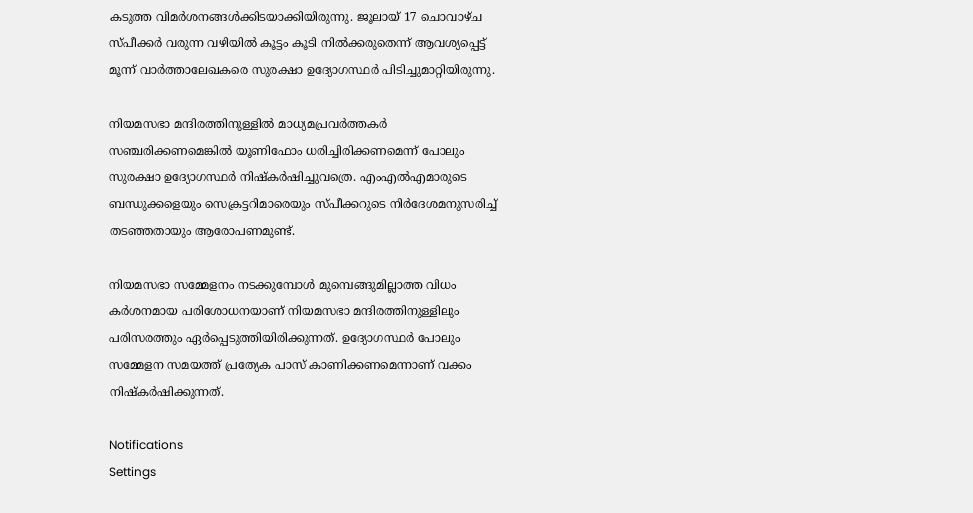കടുത്ത വിമര്‍ശനങ്ങള്‍ക്കിടയാക്കിയിരുന്നു. ജൂലായ് 17 ചൊവാഴ്ച സ്പീക്കര്‍ വരുന്ന വഴിയില്‍ കൂട്ടം കൂടി നില്‍ക്കരുതെന്ന് ആവശ്യപ്പെട്ട് മൂന്ന് വാര്‍ത്താലേഖകരെ സുരക്ഷാ ഉദ്യോഗസ്ഥര്‍ പിടിച്ചുമാറ്റിയിരുന്നു.

നിയമസഭാ മന്ദിരത്തിനുള്ളില്‍ മാധ്യമപ്രവര്‍ത്തകര്‍ സഞ്ചരിക്കണമെങ്കില്‍ യൂണിഫോം ധരിച്ചിരിക്കണമെന്ന് പോലും സുരക്ഷാ ഉദ്യോഗസ്ഥര്‍ നിഷ്കര്‍ഷിച്ചുവത്രെ. എംഎല്‍എമാരുടെ ബന്ധുക്കളെയും സെക്രട്ടറിമാരെയും സ്പീക്കറുടെ നിര്‍ദേശമനുസരിച്ച് തടഞ്ഞതായും ആരോപണമുണ്ട്.

നിയമസഭാ സമ്മേളനം നടക്കുമ്പോള്‍ മുമ്പെങ്ങുമില്ലാത്ത വിധം കര്‍ശനമായ പരിശോധനയാണ് നിയമസഭാ മന്ദിരത്തിനുള്ളിലും പരിസരത്തും ഏര്‍പ്പെടുത്തിയിരിക്കുന്നത്. ഉദ്യോഗസ്ഥര്‍ പോലും സമ്മേളന സമയത്ത് പ്രത്യേക പാസ് കാണിക്കണമെന്നാണ് വക്കം നിഷ്കര്‍ഷിക്കുന്നത്.

Notifications
Settings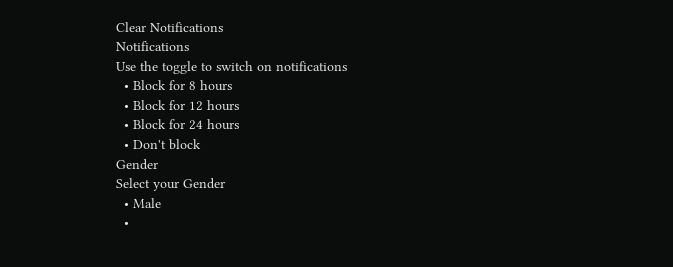Clear Notifications
Notifications
Use the toggle to switch on notifications
  • Block for 8 hours
  • Block for 12 hours
  • Block for 24 hours
  • Don't block
Gender
Select your Gender
  • Male
  •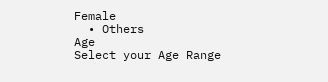Female
  • Others
Age
Select your Age Range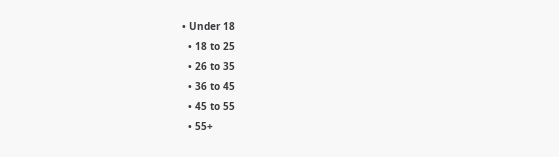• Under 18
  • 18 to 25
  • 26 to 35
  • 36 to 45
  • 45 to 55
  • 55+